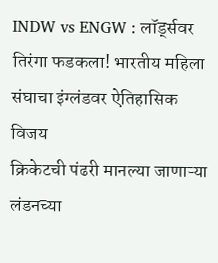INDW vs ENGW : लॉर्ड्सवर तिरंगा फडकला! भारतीय महिला संघाचा इंग्लंडवर ऐतिहासिक विजय
क्रिकेटची पंढरी मानल्या जाणाऱ्या लंडनच्या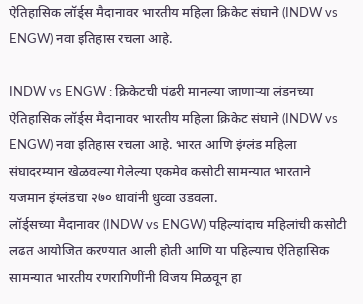ऐतिहासिक लॉर्ड्स मैदानावर भारतीय महिला क्रिकेट संघाने (INDW vs ENGW) नवा इतिहास रचला आहे.

INDW vs ENGW : क्रिकेटची पंढरी मानल्या जाणाऱ्या लंडनच्या ऐतिहासिक लॉर्ड्स मैदानावर भारतीय महिला क्रिकेट संघाने (INDW vs ENGW) नवा इतिहास रचला आहे. भारत आणि इंग्लंड महिला संघादरम्यान खेळवल्या गेलेल्या एकमेव कसोटी सामन्यात भारताने यजमान इंग्लंडचा २७० धावांनी धुव्वा उडवला.
लॉर्ड्सच्या मैदानावर (INDW vs ENGW) पहिल्यांदाच महिलांची कसोटी लढत आयोजित करण्यात आली होती आणि या पहिल्याच ऐतिहासिक सामन्यात भारतीय रणरागिणींनी विजय मिळवून हा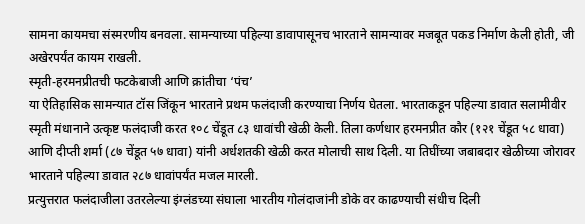सामना कायमचा संस्मरणीय बनवला. सामन्याच्या पहिल्या डावापासूनच भारताने सामन्यावर मजबूत पकड निर्माण केली होती, जी अखेरपर्यंत कायम राखली.
स्मृती-हरमनप्रीतची फटकेबाजी आणि क्रांतीचा ‘पंच’
या ऐतिहासिक सामन्यात टॉस जिंकून भारताने प्रथम फलंदाजी करण्याचा निर्णय घेतला. भारताकडून पहिल्या डावात सलामीवीर स्मृती मंधानाने उत्कृष्ट फलंदाजी करत १०८ चेंडूत ८३ धावांची खेळी केली. तिला कर्णधार हरमनप्रीत कौर (१२१ चेंडूत ५८ धावा) आणि दीप्ती शर्मा (८७ चेंडूत ५७ धावा) यांनी अर्धशतकी खेळी करत मोलाची साथ दिली. या तिघींच्या जबाबदार खेळीच्या जोरावर भारताने पहिल्या डावात २८७ धावांपर्यंत मजल मारली.
प्रत्युत्तरात फलंदाजीला उतरलेल्या इंग्लंडच्या संघाला भारतीय गोलंदाजांनी डोके वर काढण्याची संधीच दिली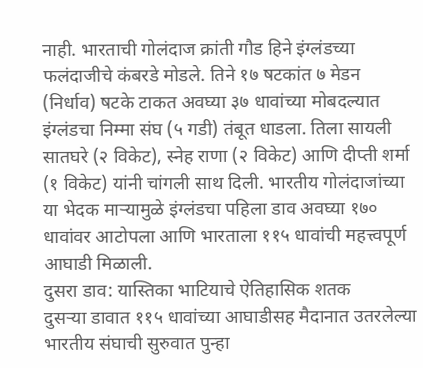नाही. भारताची गोलंदाज क्रांती गौड हिने इंग्लंडच्या फलंदाजीचे कंबरडे मोडले. तिने १७ षटकांत ७ मेडन (निर्धाव) षटके टाकत अवघ्या ३७ धावांच्या मोबदल्यात इंग्लंडचा निम्मा संघ (५ गडी) तंबूत धाडला. तिला सायली सातघरे (२ विकेट), स्नेह राणा (२ विकेट) आणि दीप्ती शर्मा (१ विकेट) यांनी चांगली साथ दिली. भारतीय गोलंदाजांच्या या भेदक माऱ्यामुळे इंग्लंडचा पहिला डाव अवघ्या १७० धावांवर आटोपला आणि भारताला ११५ धावांची महत्त्वपूर्ण आघाडी मिळाली.
दुसरा डाव: यास्तिका भाटियाचे ऐतिहासिक शतक
दुसऱ्या डावात ११५ धावांच्या आघाडीसह मैदानात उतरलेल्या भारतीय संघाची सुरुवात पुन्हा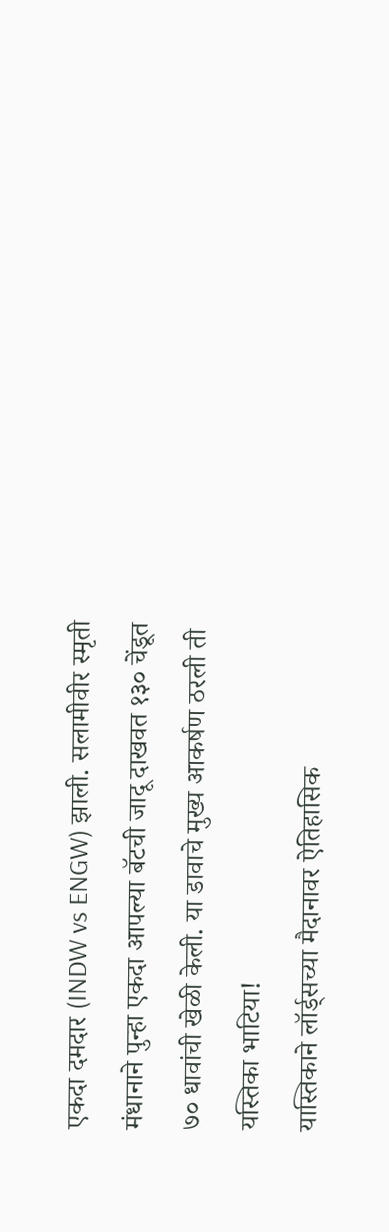एकदा दमदार (INDW vs ENGW) झाली. सलामीवीर स्मृती मंधानाने पुन्हा एकदा आपल्या बॅटची जादू दाखवत १३० चेंडूत ७० धावांची खेळी केली. या डावाचे मुख्य आकर्षण ठरली ती यस्तिका भाटिया!
यास्तिकाने लॉर्ड्सच्या मैदानावर ऐतिहासिक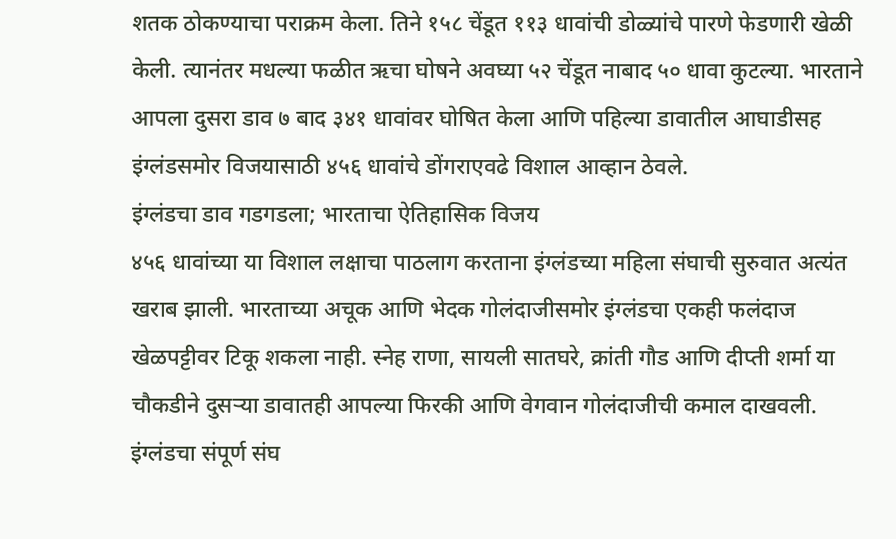शतक ठोकण्याचा पराक्रम केला. तिने १५८ चेंडूत ११३ धावांची डोळ्यांचे पारणे फेडणारी खेळी केली. त्यानंतर मधल्या फळीत ऋचा घोषने अवघ्या ५२ चेंडूत नाबाद ५० धावा कुटल्या. भारताने आपला दुसरा डाव ७ बाद ३४१ धावांवर घोषित केला आणि पहिल्या डावातील आघाडीसह इंग्लंडसमोर विजयासाठी ४५६ धावांचे डोंगराएवढे विशाल आव्हान ठेवले.
इंग्लंडचा डाव गडगडला; भारताचा ऐतिहासिक विजय
४५६ धावांच्या या विशाल लक्षाचा पाठलाग करताना इंग्लंडच्या महिला संघाची सुरुवात अत्यंत खराब झाली. भारताच्या अचूक आणि भेदक गोलंदाजीसमोर इंग्लंडचा एकही फलंदाज खेळपट्टीवर टिकू शकला नाही. स्नेह राणा, सायली सातघरे, क्रांती गौड आणि दीप्ती शर्मा या चौकडीने दुसऱ्या डावातही आपल्या फिरकी आणि वेगवान गोलंदाजीची कमाल दाखवली. इंग्लंडचा संपूर्ण संघ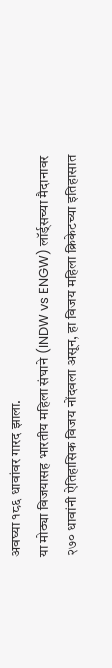अवघ्या १८६ धावांवर गारद झाला.
या मोठ्या विजयासह भारतीय महिला संघाने (INDW vs ENGW) लॉर्ड्सच्या मैदानावर २७० धावांनी ऐतिहासिक विजय नोंदवला असून, हा विजय महिला क्रिकेटच्या इतिहासात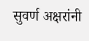सुवर्ण अक्षरांनी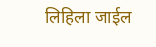लिहिला जाईल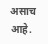असाच आहे.